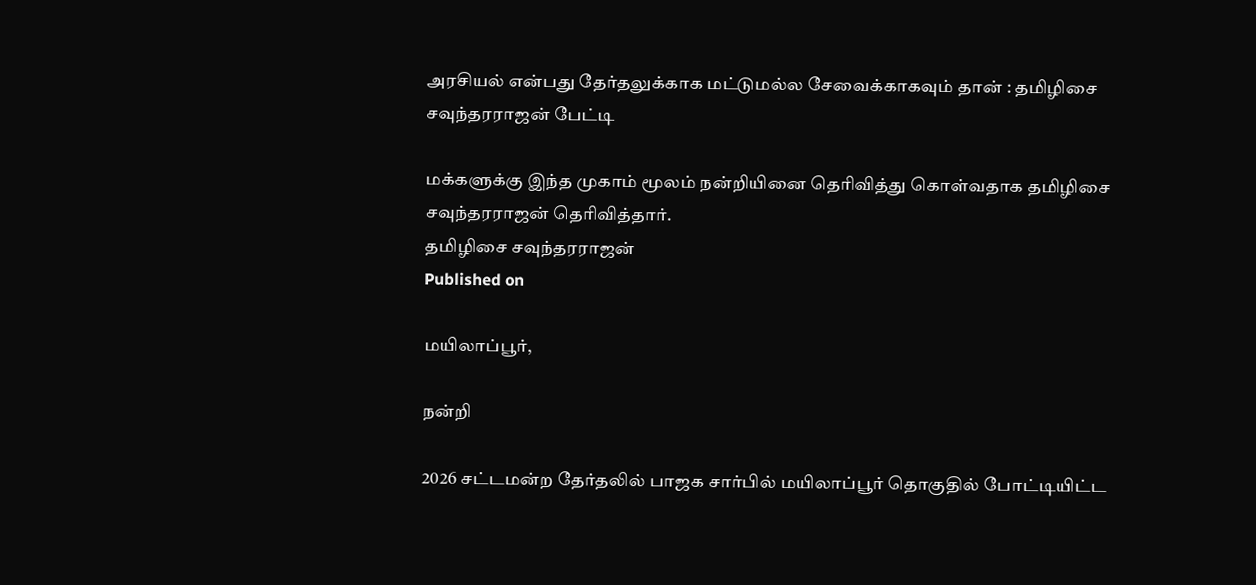அரசியல் என்பது தேர்தலுக்காக மட்டுமல்ல சேவைக்காகவும் தான் : தமிழிசை சவுந்தரராஜன் பேட்டி

மக்களுக்கு இந்த முகாம் மூலம் நன்றியினை தெரிவித்து கொள்வதாக தமிழிசை சவுந்தரராஜன் தெரிவித்தார்.
தமிழிசை சவுந்தரராஜன்
Published on

மயிலாப்பூர்,

நன்றி

2026 சட்டமன்ற தேர்தலில் பாஜக சார்பில் மயிலாப்பூர் தொகுதில் போட்டியிட்ட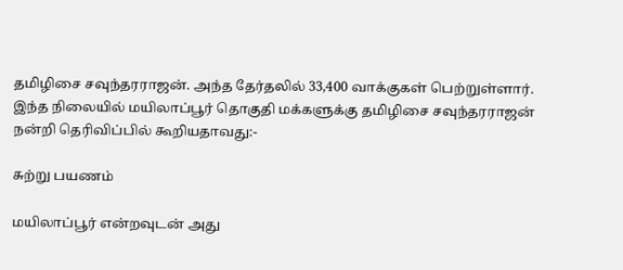தமிழிசை சவுந்தரராஜன். அந்த தேர்தலில் 33,400 வாக்குகள் பெற்றுள்ளார். இந்த நிலையில் மயிலாப்பூர் தொகுதி மக்களுக்கு தமிழிசை சவுந்தரராஜன் நன்றி தெரிவிப்பில் கூறியதாவது:-

சுற்று பயணம்

மயிலாப்பூர் என்றவுடன் அது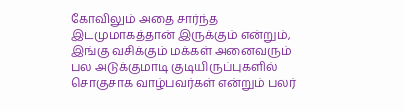கோவிலும் அதை சார்ந்த இடமுமாகத்தான் இருக்கும் என்றும், இங்கு வசிக்கும் மக்கள் அனைவரும் பல அடுக்குமாடி குடியிருப்புகளில் சொகுசாக வாழ்பவர்கள் என்றும் பலர்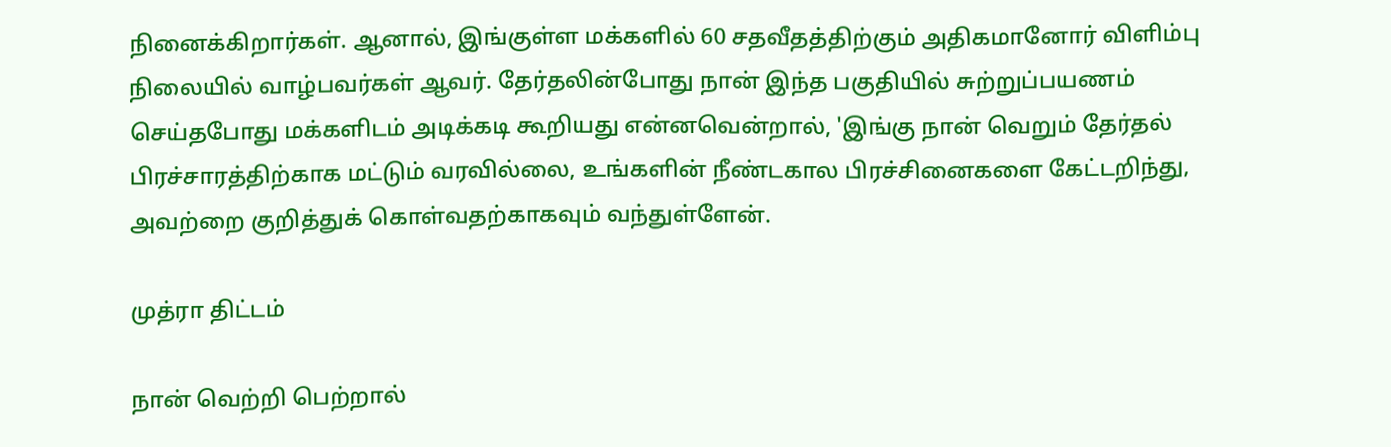நினைக்கிறார்கள். ஆனால், இங்குள்ள மக்களில் 60 சதவீதத்திற்கும் அதிகமானோர் விளிம்பு நிலையில் வாழ்பவர்கள் ஆவர். தேர்தலின்போது நான் இந்த பகுதியில் சுற்றுப்பயணம் செய்தபோது மக்களிடம் அடிக்கடி கூறியது என்னவென்றால், 'இங்கு நான் வெறும் தேர்தல் பிரச்சாரத்திற்காக மட்டும் வரவில்லை, உங்களின் நீண்டகால பிரச்சினைகளை கேட்டறிந்து, அவற்றை குறித்துக் கொள்வதற்காகவும் வந்துள்ளேன்.

முத்ரா திட்டம்

நான் வெற்றி பெற்றால்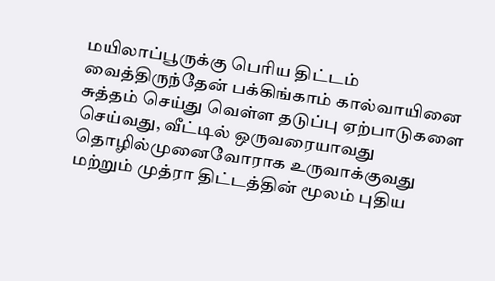மயிலாப்பூருக்கு பெரிய திட்டம் வைத்திருந்தேன் பக்கிங்காம் கால்வாயினை சுத்தம் செய்து வெள்ள தடுப்பு ஏற்பாடுகளை செய்வது, வீட்டில் ஒருவரையாவது தொழில்முனைவோராக உருவாக்குவது மற்றும் முத்ரா திட்டத்தின் மூலம் புதிய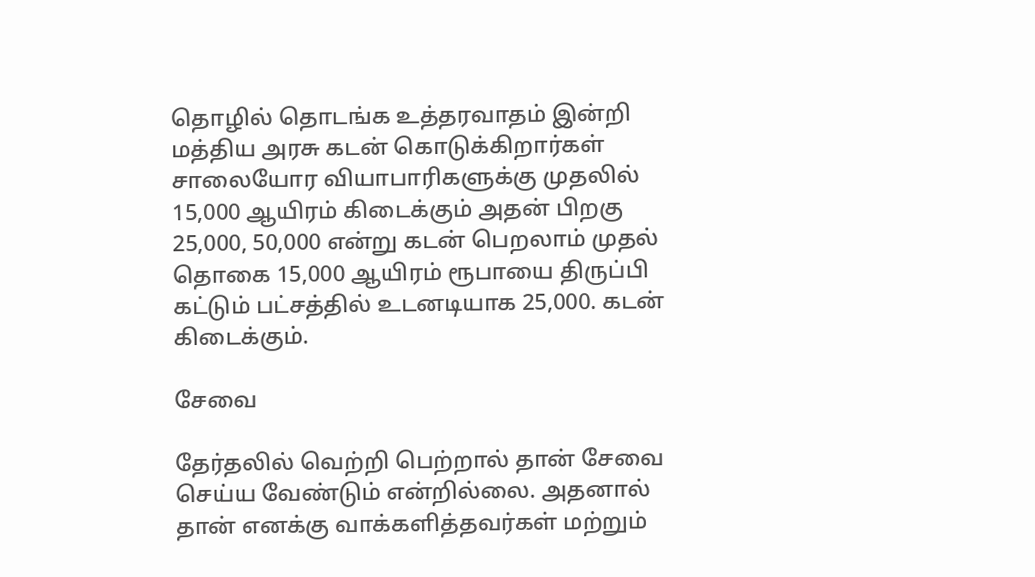தொழில் தொடங்க உத்தரவாதம் இன்றி மத்திய அரசு கடன் கொடுக்கிறார்கள் சாலையோர வியாபாரிகளுக்கு முதலில் 15,000 ஆயிரம் கிடைக்கும் அதன் பிறகு 25,000, 50,000 என்று கடன் பெறலாம் முதல் தொகை 15,000 ஆயிரம் ரூபாயை திருப்பி கட்டும் பட்சத்தில் உடனடியாக 25,000. கடன் கிடைக்கும்.

சேவை

தேர்தலில் வெற்றி பெற்றால் தான் சேவை செய்ய வேண்டும் என்றில்லை. அதனால் தான் எனக்கு வாக்களித்தவர்கள் மற்றும்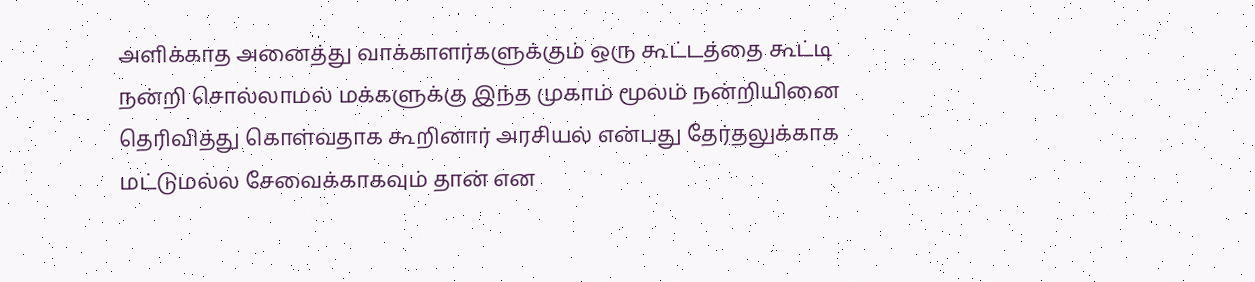அளிக்காத அனைத்து வாக்காளர்களுக்கும் ஒரு கூட்டத்தை கூட்டி நன்றி சொல்லாமல் மக்களுக்கு இந்த முகாம் மூலம் நன்றியினை தெரிவித்து கொள்வதாக கூறினார் அரசியல் என்பது தேர்தலுக்காக மட்டுமல்ல சேவைக்காகவும் தான் என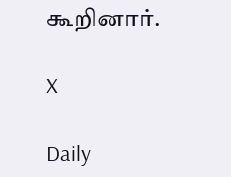கூறினார்.

X

Daily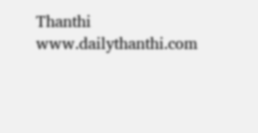Thanthi
www.dailythanthi.com